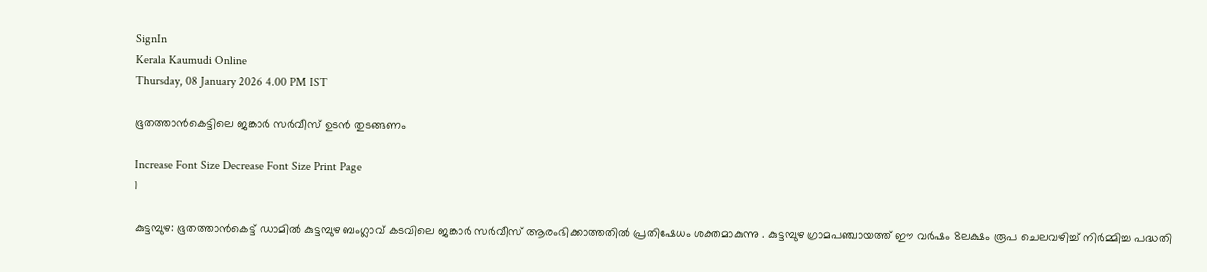SignIn
Kerala Kaumudi Online
Thursday, 08 January 2026 4.00 PM IST

ഭൂതത്താൻകെട്ടിലെ ജങ്കാർ സർവീസ് ഉടൻ തുടങ്ങണം

Increase Font Size Decrease Font Size Print Page
1

കുട്ടമ്പുഴ: ഭൂതത്താൻകെട്ട് ഡാമിൽ കുട്ടമ്പുഴ ബംഗ്ലാവ് കടവിലെ ജങ്കാർ സർവീസ് ആരംഭിക്കാത്തതിൽ പ്രതിഷേധം ശക്തമാകുന്നു . കുട്ടമ്പുഴ ഗ്രാമപഞ്ചായത്ത് ഈ വർഷം 8ലക്ഷം രൂപ ചെലവഴിച്ച് നിർമ്മിച്ച പദ്ധതി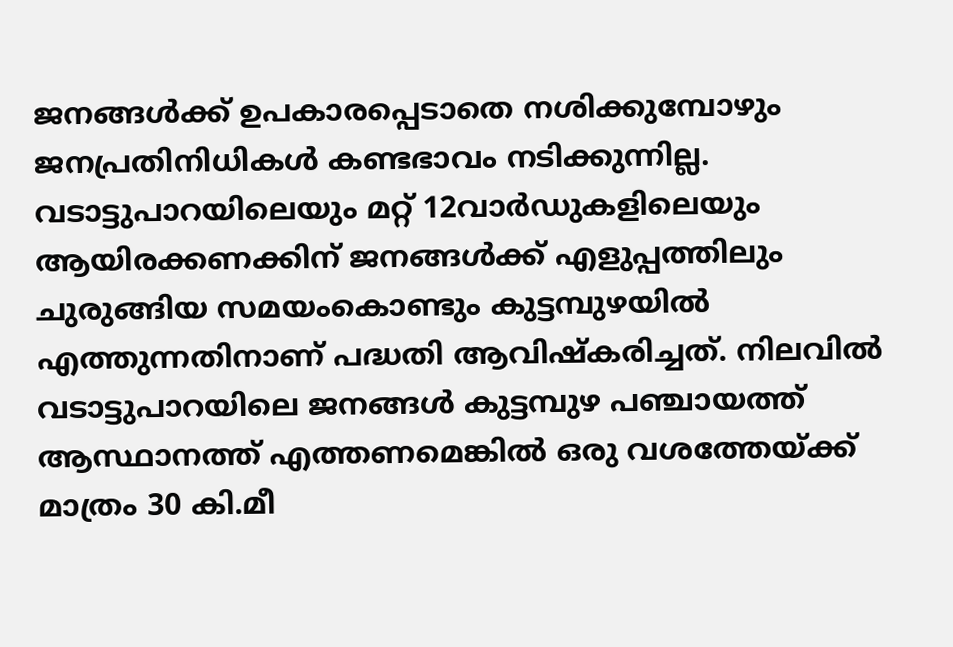ജനങ്ങൾക്ക് ഉപകാരപ്പെടാതെ നശിക്കുമ്പോഴും ജനപ്രതിനിധികൾ കണ്ടഭാവം നടിക്കുന്നില്ല.
വടാട്ടുപാറയിലെയും മറ്റ് 12വാർഡുകളിലെയും ആയിരക്കണക്കിന് ജനങ്ങൾക്ക് എളുപ്പത്തിലും ചുരുങ്ങിയ സമയംകൊണ്ടും കുട്ടമ്പുഴയിൽ എത്തുന്നതിനാണ് പദ്ധതി ആവിഷ്കരിച്ചത്. നിലവിൽ വടാട്ടുപാറയിലെ ജനങ്ങൾ കുട്ടമ്പുഴ പഞ്ചായത്ത് ആസ്ഥാനത്ത് എത്തണമെങ്കിൽ ഒരു വശത്തേയ്ക്ക് മാത്രം 30 കി.മീ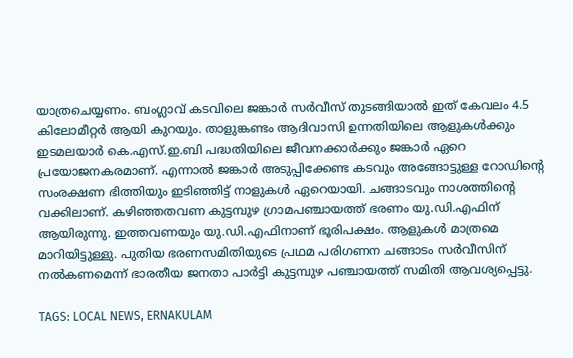യാത്രചെയ്യണം. ബംഗ്ലാവ് കടവിലെ ജങ്കാർ സർവീസ് തുടങ്ങിയാൽ ഇത് കേവലം 4.5 കിലോമീറ്റർ ആയി കുറയും. താളുങ്കണ്ടം ആദിവാസി ഉന്നതിയിലെ ആളുകൾക്കും ഇടമലയാർ കെ.എസ്.ഇ.ബി പദ്ധതിയിലെ ജീവനക്കാർക്കും ജങ്കാർ ഏറെ പ്രയോജനകരമാണ്. എന്നാൽ ജങ്കാർ അടുപ്പിക്കേണ്ട കടവും അങ്ങോട്ടുള്ള റോഡിന്റെ സംരക്ഷണ ഭിത്തിയും ഇടിഞ്ഞിട്ട് നാളുകൾ ഏറെയായി. ചങ്ങാടവും നാശത്തിന്റെ വക്കിലാണ്. കഴിഞ്ഞതവണ കുട്ടമ്പുഴ ഗ്രാമപഞ്ചായത്ത് ഭരണം യു.ഡി.എഫിന് ആയിരുന്നു. ഇത്തവണയും യു.ഡി.എഫിനാണ് ഭൂരിപക്ഷം. ആളുകൾ മാത്രമെ മാറിയിട്ടുള്ളു. പുതിയ ഭരണസമിതിയുടെ പ്രഥമ പരിഗണന ചങ്ങാടം സർവീസിന് നൽകണമെന്ന് ഭാരതീയ ജനതാ പാർട്ടി കുട്ടമ്പുഴ പഞ്ചായത്ത് സമിതി ആവശ്യപ്പെട്ടു.

TAGS: LOCAL NEWS, ERNAKULAM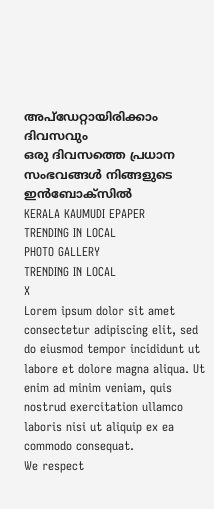അപ്ഡേറ്റായിരിക്കാം ദിവസവും
ഒരു ദിവസത്തെ പ്രധാന സംഭവങ്ങൾ നിങ്ങളുടെ ഇൻബോക്സിൽ
KERALA KAUMUDI EPAPER
TRENDING IN LOCAL
PHOTO GALLERY
TRENDING IN LOCAL
X
Lorem ipsum dolor sit amet
consectetur adipiscing elit, sed do eiusmod tempor incididunt ut labore et dolore magna aliqua. Ut enim ad minim veniam, quis nostrud exercitation ullamco laboris nisi ut aliquip ex ea commodo consequat.
We respect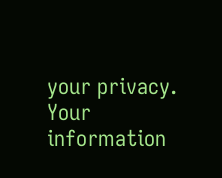your privacy. Your information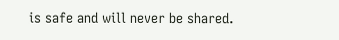is safe and will never be shared.